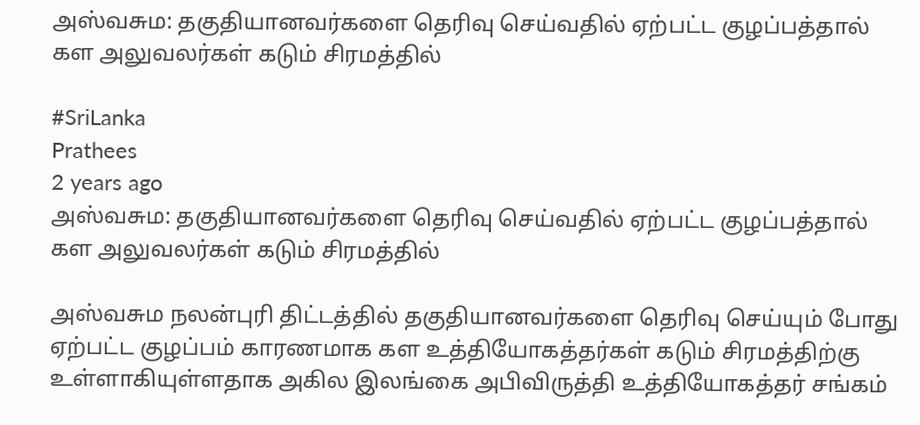அஸ்வசும: தகுதியானவர்களை தெரிவு செய்வதில் ஏற்பட்ட குழப்பத்தால் கள அலுவலர்கள் கடும் சிரமத்தில்

#SriLanka
Prathees
2 years ago
அஸ்வசும: தகுதியானவர்களை தெரிவு செய்வதில் ஏற்பட்ட குழப்பத்தால் கள அலுவலர்கள் கடும் சிரமத்தில்

அஸ்வசும நலன்புரி திட்டத்தில் தகுதியானவர்களை தெரிவு செய்யும் போது ஏற்பட்ட குழப்பம் காரணமாக கள உத்தியோகத்தர்கள் கடும் சிரமத்திற்கு உள்ளாகியுள்ளதாக அகில இலங்கை அபிவிருத்தி உத்தியோகத்தர் சங்கம்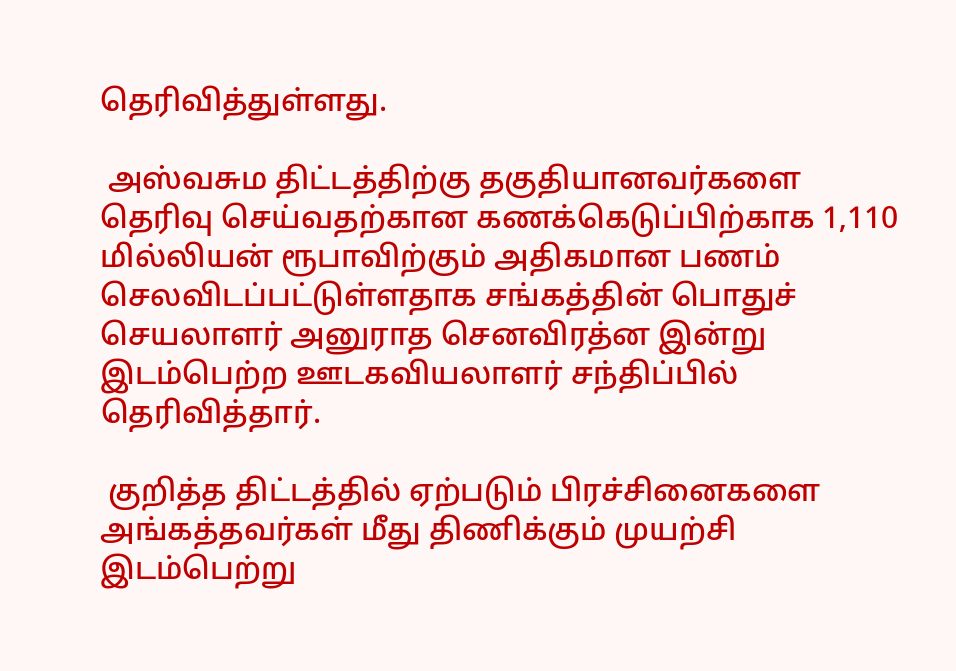தெரிவித்துள்ளது.

 அஸ்வசும திட்டத்திற்கு தகுதியானவர்களை தெரிவு செய்வதற்கான கணக்கெடுப்பிற்காக 1,110 மில்லியன் ரூபாவிற்கும் அதிகமான பணம் செலவிடப்பட்டுள்ளதாக சங்கத்தின் பொதுச் செயலாளர் அனுராத செனவிரத்ன இன்று இடம்பெற்ற ஊடகவியலாளர் சந்திப்பில் தெரிவித்தார்.

 குறித்த திட்டத்தில் ஏற்படும் பிரச்சினைகளை அங்கத்தவர்கள் மீது திணிக்கும் முயற்சி இடம்பெற்று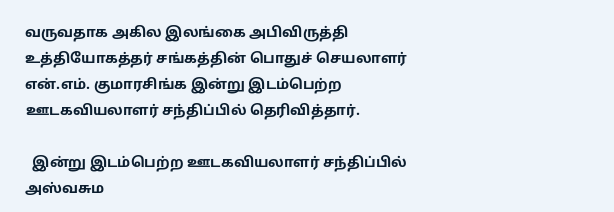வருவதாக அகில இலங்கை அபிவிருத்தி உத்தியோகத்தர் சங்கத்தின் பொதுச் செயலாளர் என்.எம். குமாரசிங்க இன்று இடம்பெற்ற ஊடகவியலாளர் சந்திப்பில் தெரிவித்தார்.

  இன்று இடம்பெற்ற ஊடகவியலாளர் சந்திப்பில் அஸ்வசும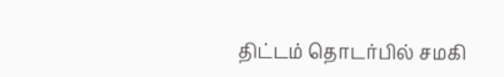திட்டம் தொடர்பில் சமகி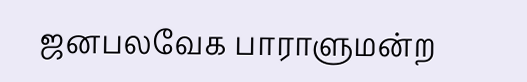ஜனபலவேக பாராளுமன்ற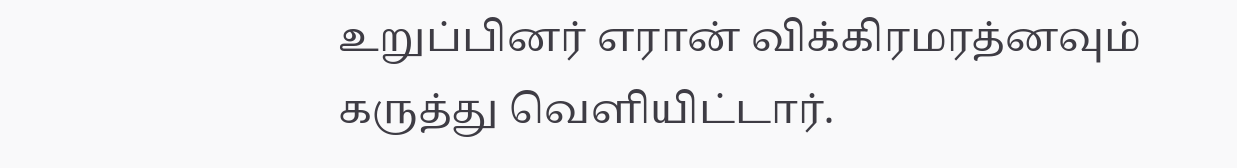உறுப்பினர் எரான் விக்கிரமரத்னவும் கருத்து வெளியிட்டார்.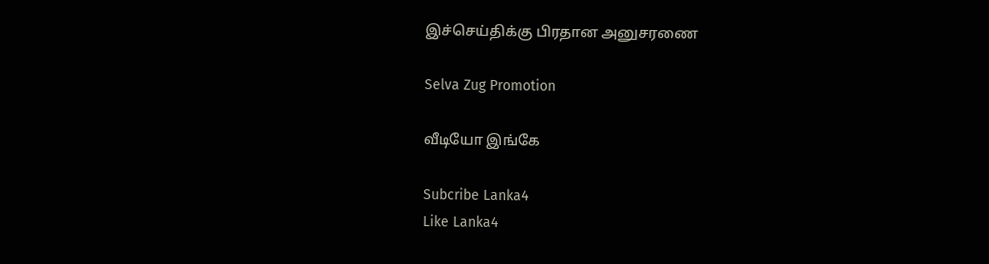இச்செய்திக்கு பிரதான அனுசரணை

Selva Zug Promotion

வீடியோ இங்கே

Subcribe Lanka4
Like Lanka4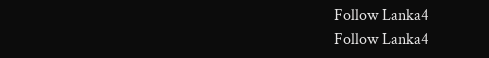Follow Lanka4
Follow Lanka4